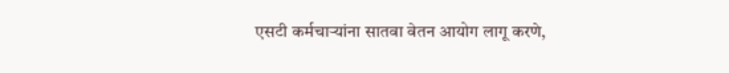एसटी कर्मचाऱ्यांना सातवा वेतन आयोग लागू करणे,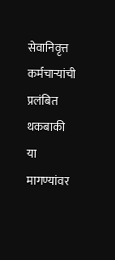सेवानिवृत्त कर्मचाऱ्यांची प्रलंबित थकबाकी या मागण्यांवर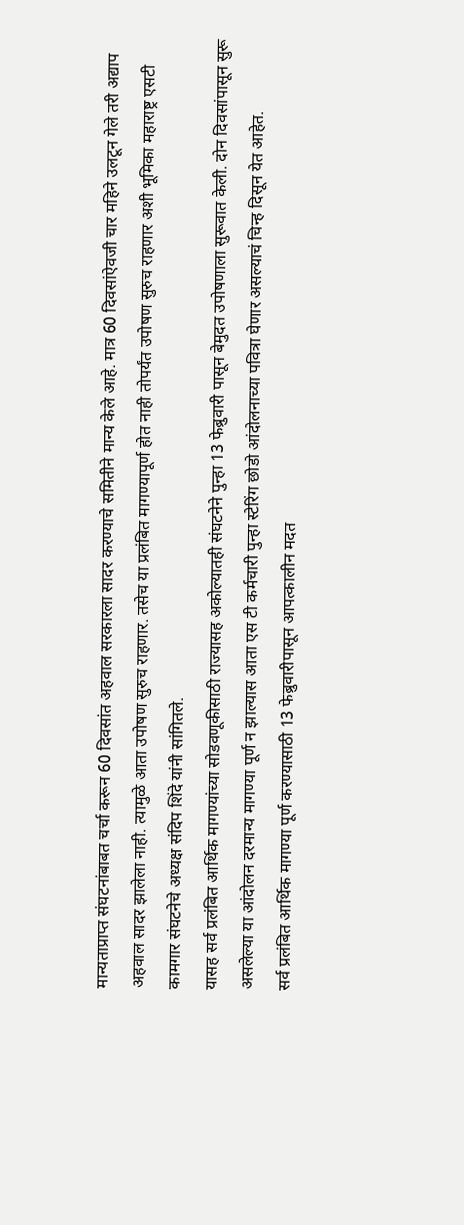मान्यताप्राप्त संघटनांबाबत चर्चा करून 60 दिवसांत अहवाल सरकारला सादर करण्याचे समितीने मान्य केले आहे. मात्र 60 दिवसांऐवजी चार महिने उलटून गेले तरी अद्याप अहवाल सादर झालेला नाही. त्यामुळे आता उपोषण सुरुच राहणार. तसेच या प्रलंबित मागण्यापूर्ण होत नाही तोपर्यंत उपोषण सुरुच राहणार अशी भूमिका महाराष्ट्र एसटी कामगार संघटनेचे अध्यक्ष संदिप शिंदे यांनी सांगितले.
यासह सर्व प्रलंबित आर्थिक मागण्यांच्या सोडवणूकीसाठी राज्यासह अकोल्यातही संघटनेने पुन्हा 13 फेब्रुवारी पासून बेमुदत उपोषणाला सुरूवात केली. दोन दिवसांपासून सुरू असलेल्या या आंदोलन दरमान्य मागण्या पूर्ण न झाल्यास आता एस टी कर्मचारी पुन्हा स्टेरिंग छोडो आंदोलनाच्या पवित्रा घेणार असल्याचं चिन्ह दिसून येत आहेत.
सर्व प्रलंबित आर्थिक मागण्या पूर्ण करण्यासाठी 13 फेब्रुवारीपासून आपत्कालीन मदत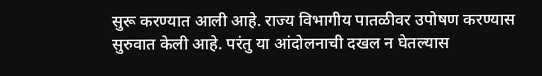सुरू करण्यात आली आहे. राज्य विभागीय पातळीवर उपोषण करण्यास सुरुवात केली आहे. परंतु या आंदोलनाची दखल न घेतल्यास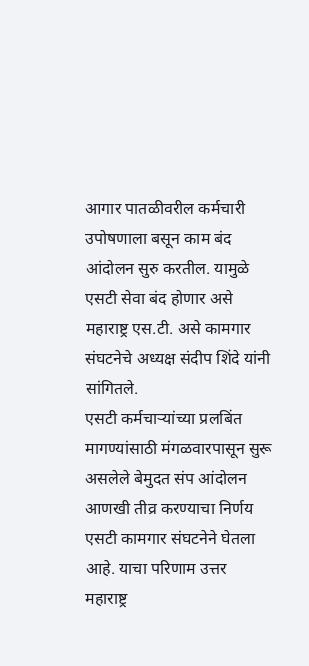आगार पातळीवरील कर्मचारी उपोषणाला बसून काम बंद आंदोलन सुरु करतील. यामुळे एसटी सेवा बंद होणार असे महाराष्ट्र एस.टी. असे कामगार संघटनेचे अध्यक्ष संदीप शिंदे यांनी सांगितले.
एसटी कर्मचाऱ्यांच्या प्रलबिंत मागण्यांसाठी मंगळवारपासून सुरू असलेले बेमुदत संप आंदोलन आणखी तीव्र करण्याचा निर्णय एसटी कामगार संघटनेने घेतला आहे. याचा परिणाम उत्तर महाराष्ट्र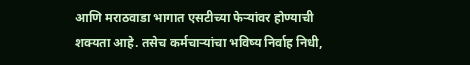आणि मराठवाडा भागात एसटीच्या फेऱ्यांवर होण्याची शक्यता आहे. तसेच कर्मचाऱ्यांचा भविष्य निर्वाह निधी,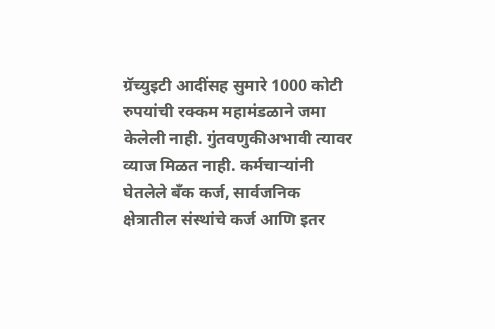ग्रॅच्युइटी आदींसह सुमारे 1000 कोटी रुपयांची रक्कम महामंडळाने जमा केलेली नाही. गुंतवणुकीअभावी त्यावर व्याज मिळत नाही. कर्मचाऱ्यांनी घेतलेले बँक कर्ज, सार्वजनिक क्षेत्रातील संस्थांचे कर्ज आणि इतर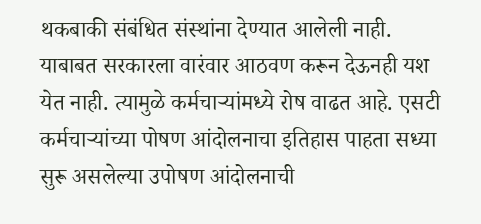थकबाकी संबंधित संस्थांना देण्यात आलेली नाही. याबाबत सरकारला वारंवार आठवण करून देऊनही यश येत नाही. त्यामुळे कर्मचाऱ्यांमध्ये रोष वाढत आहे. एसटी कर्मचाऱ्यांच्या पोषण आंदोलनाचा इतिहास पाहता सध्या सुरू असलेल्या उपोषण आंदोलनाची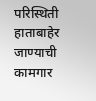परिस्थिती हाताबाहेर जाण्याची कामगार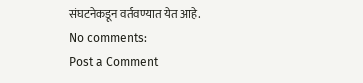संघटनेकडून वर्तवण्यात येत आहे.
No comments:
Post a Comment